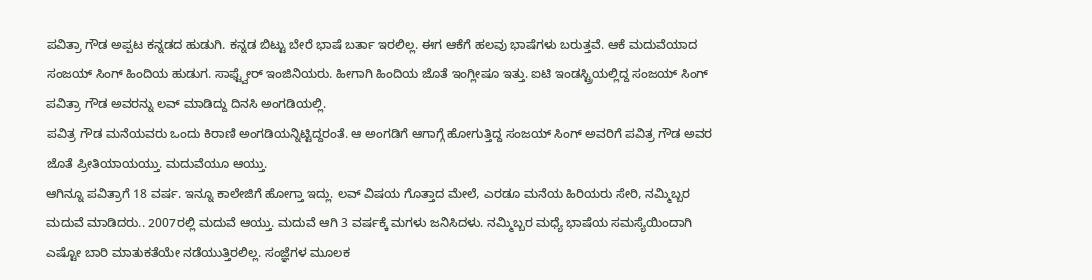ಪವಿತ್ರಾ ಗೌಡ ಅಪ್ಪಟ ಕನ್ನಡದ ಹುಡುಗಿ. ಕನ್ನಡ ಬಿಟ್ಟು ಬೇರೆ ಭಾಷೆ ಬರ್ತಾ ಇರಲಿಲ್ಲ. ಈಗ ಆಕೆಗೆ ಹಲವು ಭಾಷೆಗಳು ಬರುತ್ತವೆ. ಆಕೆ ಮದುವೆಯಾದ ಸಂಜಯ್ ಸಿಂಗ್ ಹಿಂದಿಯ ಹುಡುಗ. ಸಾಫ್ಟ್ವೇರ್ ಇಂಜಿನಿಯರು. ಹೀಗಾಗಿ ಹಿಂದಿಯ ಜೊತೆ ಇಂಗ್ಲೀಷೂ ಇತ್ತು. ಐಟಿ ಇಂಡಸ್ಟ್ರಿಯಲ್ಲಿದ್ದ ಸಂಜಯ್ ಸಿಂಗ್ ಪವಿತ್ರಾ ಗೌಡ ಅವರನ್ನು ಲವ್ ಮಾಡಿದ್ದು ದಿನಸಿ ಅಂಗಡಿಯಲ್ಲಿ.
ಪವಿತ್ರ ಗೌಡ ಮನೆಯವರು ಒಂದು ಕಿರಾಣಿ ಅಂಗಡಿಯನ್ನಿಟ್ಟಿದ್ದರಂತೆ. ಆ ಅಂಗಡಿಗೆ ಆಗಾಗ್ಗೆ ಹೋಗುತ್ತಿದ್ದ ಸಂಜಯ್ ಸಿಂಗ್ ಅವರಿಗೆ ಪವಿತ್ರ ಗೌಡ ಅವರ ಜೊತೆ ಪ್ರೀತಿಯಾಯಯ್ತು. ಮದುವೆಯೂ ಆಯ್ತು.
ಆಗಿನ್ನೂ ಪವಿತ್ರಾಗೆ 18 ವರ್ಷ. ಇನ್ನೂ ಕಾಲೇಜಿಗೆ ಹೋಗ್ತಾ ಇದ್ಲು. ಲವ್ ವಿಷಯ ಗೊತ್ತಾದ ಮೇಲೆ, ಎರಡೂ ಮನೆಯ ಹಿರಿಯರು ಸೇರಿ, ನಮ್ಮಿಬ್ಬರ ಮದುವೆ ಮಾಡಿದರು.. 2007ರಲ್ಲಿ ಮದುವೆ ಆಯ್ತು. ಮದುವೆ ಆಗಿ 3 ವರ್ಷಕ್ಕೆ ಮಗಳು ಜನಿಸಿದಳು. ನಮ್ಮಿಬ್ಬರ ಮಧ್ಯೆ ಭಾಷೆಯ ಸಮಸ್ಯೆಯಿಂದಾಗಿ ಎಷ್ಟೋ ಬಾರಿ ಮಾತುಕತೆಯೇ ನಡೆಯುತ್ತಿರಲಿಲ್ಲ. ಸಂಜ್ಞೆಗಳ ಮೂಲಕ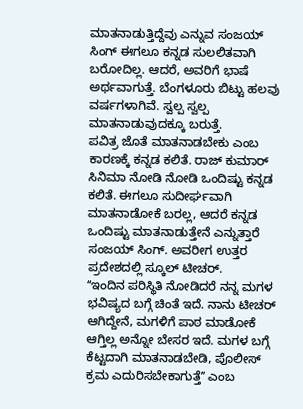ಮಾತನಾಡುತ್ತಿದ್ದೆವು ಎನ್ನುವ ಸಂಜಯ್ ಸಿಂಗ್ ಈಗಲೂ ಕನ್ನಡ ಸುಲಲಿತವಾಗಿ ಬರೋದಿಲ್ಲ. ಆದರೆ, ಅವರಿಗೆ ಭಾಷೆ ಅರ್ಥವಾಗುತ್ತೆ. ಬೆಂಗಳೂರು ಬಿಟ್ಟು ಹಲವು ವರ್ಷಗಳಾಗಿವೆ. ಸ್ವಲ್ಪ ಸ್ವಲ್ಪ ಮಾತನಾಡುವುದಕ್ಕೂ ಬರುತ್ತೆ.
ಪವಿತ್ರ ಜೊತೆ ಮಾತನಾಡಬೇಕು ಎಂಬ ಕಾರಣಕ್ಕೆ ಕನ್ನಡ ಕಲಿತೆ. ರಾಜ್ ಕುಮಾರ್ ಸಿನಿಮಾ ನೋಡಿ ನೋಡಿ ಒಂದಿಷ್ಟು ಕನ್ನಡ ಕಲಿತೆ. ಈಗಲೂ ಸುದೀರ್ಘವಾಗಿ ಮಾತನಾಡೋಕೆ ಬರಲ್ಲ, ಆದರೆ ಕನ್ನಡ ಒಂದಿಷ್ಟು ಮಾತನಾಡುತ್ತೇನೆ ಎನ್ನುತ್ತಾರೆ ಸಂಜಯ್ ಸಿಂಗ್. ಅವರೀಗ ಉತ್ತರ ಪ್ರದೇಶದಲ್ಲಿ ಸ್ಕೂಲ್ ಟೀಚರ್.
ʻʻಇಂದಿನ ಪರಿಸ್ಥಿತಿ ನೋಡಿದರೆ ನನ್ನ ಮಗಳ ಭವಿಷ್ಯದ ಬಗ್ಗೆ ಚಿಂತೆ ಇದೆ. ನಾನು ಟೀಚರ್ ಆಗಿದ್ದೇನೆ, ಮಗಳಿಗೆ ಪಾಠ ಮಾಡೋಕೆ ಆಗ್ತಿಲ್ಲ ಅನ್ನೋ ಬೇಸರ ಇದೆ. ಮಗಳ ಬಗ್ಗೆ ಕೆಟ್ಟದಾಗಿ ಮಾತನಾಡಬೇಡಿ, ಪೊಲೀಸ್ ಕ್ರಮ ಎದುರಿಸಬೇಕಾಗುತ್ತೆʼʼ ಎಂಬ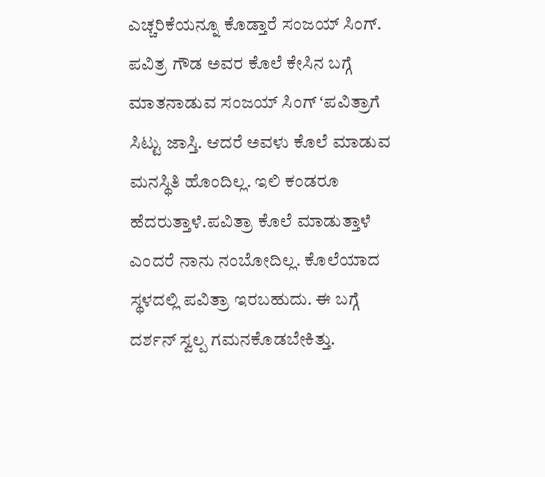ಎಚ್ಚರಿಕೆಯನ್ನೂ ಕೊಡ್ತಾರೆ ಸಂಜಯ್ ಸಿಂಗ್. ಪವಿತ್ರ ಗೌಡ ಅವರ ಕೊಲೆ ಕೇಸಿನ ಬಗ್ಗೆ ಮಾತನಾಡುವ ಸಂಜಯ್ ಸಿಂಗ್ ʻಪವಿತ್ರಾಗೆ ಸಿಟ್ಟು ಜಾಸ್ತಿ. ಆದರೆ ಅವಳು ಕೊಲೆ ಮಾಡುವ ಮನಸ್ಥಿತಿ ಹೊಂದಿಲ್ಲ. ಇಲಿ ಕಂಡರೂ ಹೆದರುತ್ತಾಳೆ.ಪವಿತ್ರಾ ಕೊಲೆ ಮಾಡುತ್ತಾಳೆ ಎಂದರೆ ನಾನು ನಂಬೋದಿಲ್ಲ. ಕೊಲೆಯಾದ ಸ್ಥಳದಲ್ಲಿ ಪವಿತ್ರಾ ಇರಬಹುದು. ಈ ಬಗ್ಗೆ ದರ್ಶನ್ ಸ್ವಲ್ಪ ಗಮನಕೊಡಬೇಕಿತ್ತು.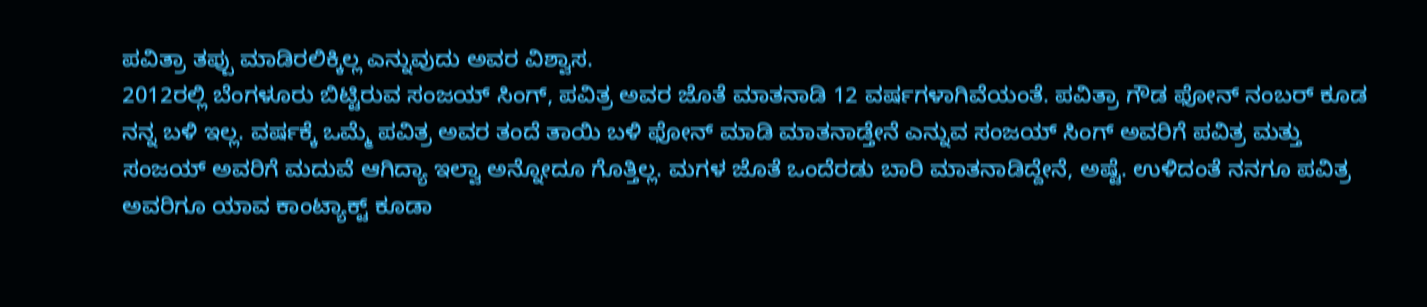ಪವಿತ್ರಾ ತಪ್ಪು ಮಾಡಿರಲಿಕ್ಕಿಲ್ಲ ಎನ್ನುವುದು ಅವರ ವಿಶ್ವಾಸ.
2012ರಲ್ಲಿ ಬೆಂಗಳೂರು ಬಿಟ್ಟಿರುವ ಸಂಜಯ್ ಸಿಂಗ್, ಪವಿತ್ರ ಅವರ ಜೊತೆ ಮಾತನಾಡಿ 12 ವರ್ಷಗಳಾಗಿವೆಯಂತೆ. ಪವಿತ್ರಾ ಗೌಡ ಫೋನ್ ನಂಬರ್ ಕೂಡ ನನ್ನ ಬಳಿ ಇಲ್ಲ. ವರ್ಷಕ್ಕೆ ಒಮ್ಮೆ ಪವಿತ್ರ ಅವರ ತಂದೆ ತಾಯಿ ಬಳಿ ಫೋನ್ ಮಾಡಿ ಮಾತನಾಡ್ತೇನೆ ಎನ್ನುವ ಸಂಜಯ್ ಸಿಂಗ್ ಅವರಿಗೆ ಪವಿತ್ರ ಮತ್ತು ಸಂಜಯ್ ಅವರಿಗೆ ಮದುವೆ ಆಗಿದ್ಯಾ ಇಲ್ವಾ ಅನ್ನೋದೂ ಗೊತ್ತಿಲ್ಲ. ಮಗಳ ಜೊತೆ ಒಂದೆರಡು ಬಾರಿ ಮಾತನಾಡಿದ್ದೇನೆ, ಅಷ್ಟೆ. ಉಳಿದಂತೆ ನನಗೂ ಪವಿತ್ರ ಅವರಿಗೂ ಯಾವ ಕಾಂಟ್ಯಾಕ್ಟ್ ಕೂಡಾ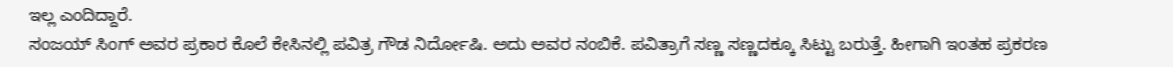ಇಲ್ಲ ಎಂದಿದ್ದಾರೆ.
ಸಂಜಯ್ ಸಿಂಗ್ ಅವರ ಪ್ರಕಾರ ಕೊಲೆ ಕೇಸಿನಲ್ಲಿ ಪವಿತ್ರ ಗೌಡ ನಿರ್ದೋಷಿ. ಅದು ಅವರ ನಂಬಿಕೆ. ಪವಿತ್ರಾಗೆ ಸಣ್ಣ ಸಣ್ಣದಕ್ಕೂ ಸಿಟ್ಟು ಬರುತ್ತೆ. ಹೀಗಾಗಿ ಇಂತಹ ಪ್ರಕರಣ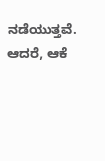ನಡೆಯುತ್ತವೆ. ಆದರೆ, ಆಕೆ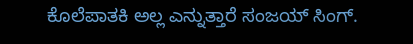ಕೊಲೆಪಾತಕಿ ಅಲ್ಲ ಎನ್ನುತ್ತಾರೆ ಸಂಜಯ್ ಸಿಂಗ್.